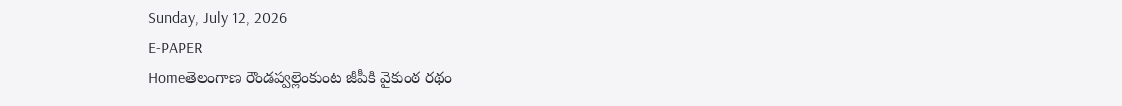Sunday, July 12, 2026
E-PAPER
Homeతెలంగాణ రౌండప్వల్లెంకుంట జీపీకి వైకుంఠ రథం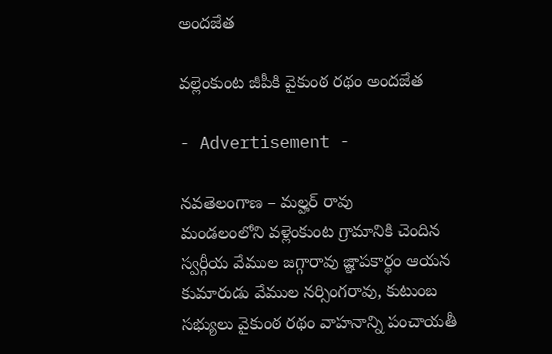అందజేత

వల్లెంకుంట జీపీకి వైకుంఠ రథం అందజేత

- Advertisement -

నవతెలంగాణ – మల్హర్ రావు
మండలంలోని వళ్లెంకుంట గ్రామానికి చెందిన స్వర్గీయ వేముల జగ్గారావు జ్ఞాపకార్థం ఆయన కుమారుడు వేముల నర్సింగరావు, కుటుంబ సభ్యులు వైకుంఠ రథం వాహనాన్ని పంచాయతీ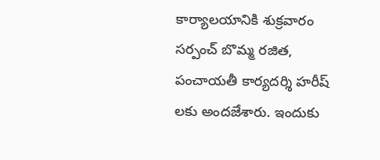కార్యాలయానికి శుక్రవారం సర్పంచ్ బొమ్మ రజిత, పంచాయతీ కార్యదర్శి హరీష్ లకు అందజేశారు. ఇందుకు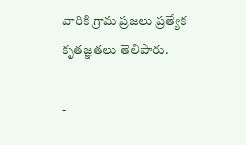వారికి గ్రామ ప్రజలు ప్రత్యేక కృతజ్ఞతలు తెలిపారు.

-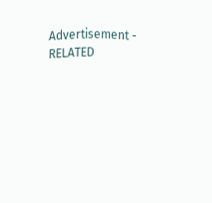Advertisement -
RELATED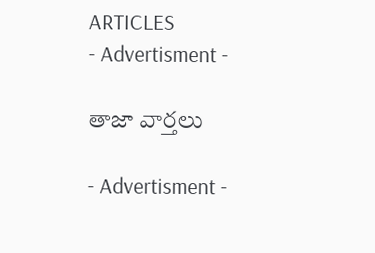ARTICLES
- Advertisment -

తాజా వార్తలు

- Advertisment -